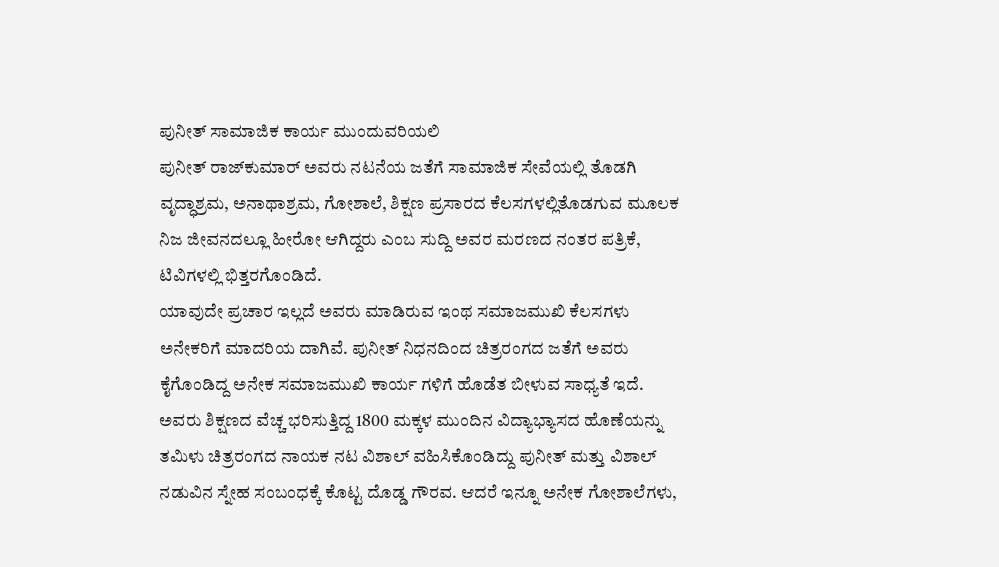ಪುನೀತ್ ಸಾಮಾಜಿಕ ಕಾರ್ಯ ಮುಂದುವರಿಯಲಿ
ಪುನೀತ್ ರಾಜ್‌ಕುಮಾರ್ ಅವರು ನಟನೆಯ ಜತೆಗೆ ಸಾಮಾಜಿಕ ಸೇವೆಯಲ್ಲಿ ತೊಡಗಿ ವೃದ್ಧಾಶ್ರಮ, ಅನಾಥಾಶ್ರಮ, ಗೋಶಾಲೆ, ಶಿಕ್ಷಣ ಪ್ರಸಾರದ ಕೆಲಸಗಳಲ್ಲಿತೊಡಗುವ ಮೂಲಕ ನಿಜ ಜೀವನದಲ್ಲೂ ಹೀರೋ ಆಗಿದ್ದರು ಎಂಬ ಸುದ್ದಿ ಅವರ ಮರಣದ ನಂತರ ಪತ್ರಿಕೆ, ಟಿವಿಗಳಲ್ಲಿ ಭಿತ್ತರಗೊಂಡಿದೆ.
ಯಾವುದೇ ಪ್ರಚಾರ ಇಲ್ಲದೆ ಅವರು ಮಾಡಿರುವ ಇಂಥ ಸಮಾಜಮುಖಿ ಕೆಲಸಗಳು ಅನೇಕರಿಗೆ ಮಾದರಿಯ ದಾಗಿವೆ. ಪುನೀತ್ ನಿಧನದಿಂದ ಚಿತ್ರರಂಗದ ಜತೆಗೆ ಅವರು ಕೈಗೊಂಡಿದ್ದ ಅನೇಕ ಸಮಾಜಮುಖಿ ಕಾರ್ಯ ಗಳಿಗೆ ಹೊಡೆತ ಬೀಳುವ ಸಾಧ್ಯತೆ ಇದೆ. ಅವರು ಶಿಕ್ಷಣದ ವೆಚ್ಚ ಭರಿಸುತ್ತಿದ್ದ 1800 ಮಕ್ಕಳ ಮುಂದಿನ ವಿದ್ಯಾಭ್ಯಾಸದ ಹೊಣೆಯನ್ನು ತಮಿಳು ಚಿತ್ರರಂಗದ ನಾಯಕ ನಟ ವಿಶಾಲ್ ವಹಿಸಿಕೊಂಡಿದ್ದು ಪುನೀತ್ ಮತ್ತು ವಿಶಾಲ್ ನಡುವಿನ ಸ್ನೇಹ ಸಂಬಂಧಕ್ಕೆ ಕೊಟ್ಟ ದೊಡ್ಡ ಗೌರವ. ಆದರೆ ಇನ್ನೂ ಅನೇಕ ಗೋಶಾಲೆಗಳು,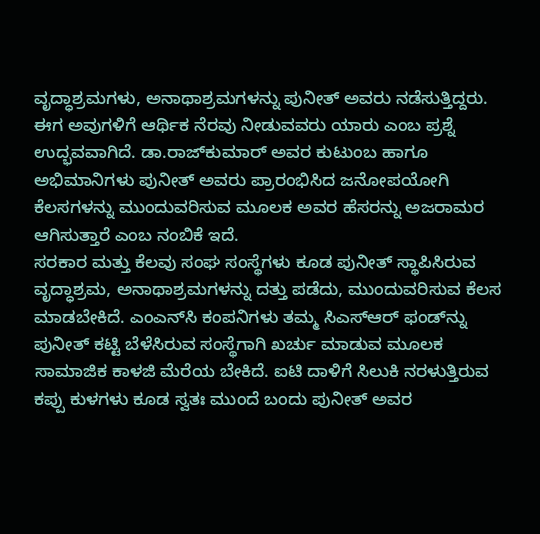ವೃದ್ಧಾಶ್ರಮಗಳು, ಅನಾಥಾಶ್ರಮಗಳನ್ನು ಪುನೀತ್ ಅವರು ನಡೆಸುತ್ತಿದ್ದರು.
ಈಗ ಅವುಗಳಿಗೆ ಆರ್ಥಿಕ ನೆರವು ನೀಡುವವರು ಯಾರು ಎಂಬ ಪ್ರಶ್ನೆ ಉದ್ಭವವಾಗಿದೆ. ಡಾ.ರಾಜ್‌ಕುಮಾರ್ ಅವರ ಕುಟುಂಬ ಹಾಗೂ ಅಭಿಮಾನಿಗಳು ಪುನೀತ್ ಅವರು ಪ್ರಾರಂಭಿಸಿದ ಜನೋಪಯೋಗಿ ಕೆಲಸಗಳನ್ನು ಮುಂದುವರಿಸುವ ಮೂಲಕ ಅವರ ಹೆಸರನ್ನು ಅಜರಾಮರ ಆಗಿಸುತ್ತಾರೆ ಎಂಬ ನಂಬಿಕೆ ಇದೆ.
ಸರಕಾರ ಮತ್ತು ಕೆಲವು ಸಂಘ ಸಂಸ್ಥೆಗಳು ಕೂಡ ಪುನೀತ್ ಸ್ಥಾಪಿಸಿರುವ ವೃದ್ಧಾಶ್ರಮ, ಅನಾಥಾಶ್ರಮಗಳನ್ನು ದತ್ತು ಪಡೆದು, ಮುಂದುವರಿಸುವ ಕೆಲಸ ಮಾಡಬೇಕಿದೆ. ಎಂಎನ್‌ಸಿ ಕಂಪನಿಗಳು ತಮ್ಮ ಸಿಎಸ್‌ಆರ್ ಫಂಡ್‌ನ್ನು ಪುನೀತ್ ಕಟ್ಟಿ ಬೆಳೆಸಿರುವ ಸಂಸ್ಥೆಗಾಗಿ ಖರ್ಚು ಮಾಡುವ ಮೂಲಕ ಸಾಮಾಜಿಕ ಕಾಳಜಿ ಮೆರೆಯ ಬೇಕಿದೆ. ಐಟಿ ದಾಳಿಗೆ ಸಿಲುಕಿ ನರಳುತ್ತಿರುವ ಕಪ್ಪು ಕುಳಗಳು ಕೂಡ ಸ್ವತಃ ಮುಂದೆ ಬಂದು ಪುನೀತ್ ಅವರ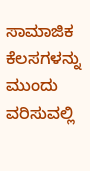ಸಾಮಾಜಿಕ ಕೆಲಸಗಳನ್ನು ಮುಂದು ವರಿಸುವಲ್ಲಿ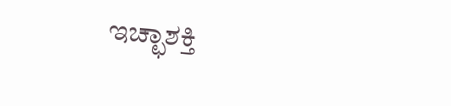ಇಚ್ಛಾಶಕ್ತಿ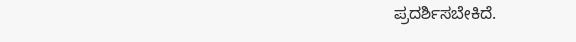ಪ್ರದರ್ಶಿಸಬೇಕಿದೆ.